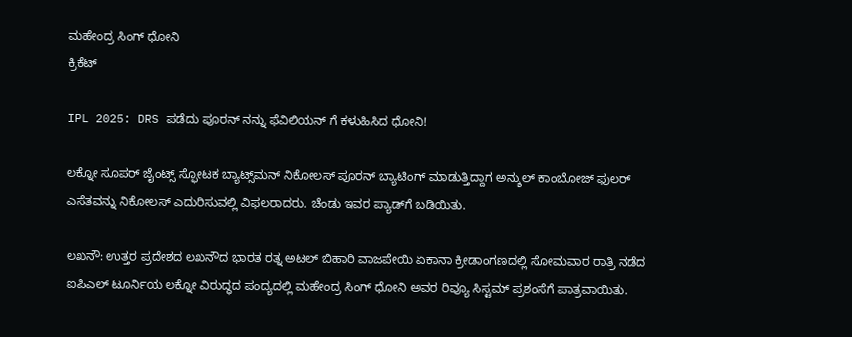ಮಹೇಂದ್ರ ಸಿಂಗ್ ಧೋನಿ
ಕ್ರಿಕೆಟ್

IPL 2025: DRS ಪಡೆದು ಪೂರನ್ ನನ್ನು ಫೆವಿಲಿಯನ್ ಗೆ ಕಳುಹಿಸಿದ ಧೋನಿ!

ಲಕ್ನೋ ಸೂಪರ್ ಜೈಂಟ್ಸ್ ಸ್ಫೋಟಕ ಬ್ಯಾಟ್ಸ್‌ಮನ್ ನಿಕೋಲಸ್ ಪೂರನ್ ಬ್ಯಾಟಿಂಗ್ ಮಾಡುತ್ತಿದ್ದಾಗ ಅನ್ಶುಲ್ ಕಾಂಬೋಜ್ ಫುಲರ್‌ ಎಸೆತವನ್ನು ನಿಕೋಲಸ್ ಎದುರಿಸುವಲ್ಲಿ ವಿಫಲರಾದರು. ಚೆಂಡು ಇವರ ಪ್ಯಾಡ್‌ಗೆ ಬಡಿಯಿತು.

ಲಖನೌ: ಉತ್ತರ ಪ್ರದೇಶದ ಲಖನೌದ ಭಾರತ ರತ್ನ ಅಟಲ್ ಬಿಹಾರಿ ವಾಜಪೇಯಿ ಏಕಾನಾ ಕ್ರೀಡಾಂಗಣದಲ್ಲಿ ಸೋಮವಾರ ರಾತ್ರಿ ನಡೆದ ಐಪಿಎಲ್ ಟೂರ್ನಿಯ ಲಕ್ನೋ ವಿರುದ್ಧದ ಪಂದ್ಯದಲ್ಲಿ ಮಹೇಂದ್ರ ಸಿಂಗ್ ಧೋನಿ ಅವರ ರಿವ್ಯೂ ಸಿಸ್ಟಮ್ ಪ್ರಶಂಸೆಗೆ ಪಾತ್ರವಾಯಿತು.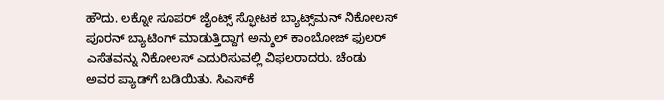ಹೌದು. ಲಕ್ನೋ ಸೂಪರ್ ಜೈಂಟ್ಸ್ ಸ್ಫೋಟಕ ಬ್ಯಾಟ್ಸ್‌ಮನ್ ನಿಕೋಲಸ್ ಪೂರನ್ ಬ್ಯಾಟಿಂಗ್ ಮಾಡುತ್ತಿದ್ದಾಗ ಅನ್ಶುಲ್ ಕಾಂಬೋಜ್ ಫುಲರ್‌ ಎಸೆತವನ್ನು ನಿಕೋಲಸ್ ಎದುರಿಸುವಲ್ಲಿ ವಿಫಲರಾದರು. ಚೆಂಡು ಅವರ ಪ್ಯಾಡ್‌ಗೆ ಬಡಿಯಿತು. ಸಿಎಸ್‌ಕೆ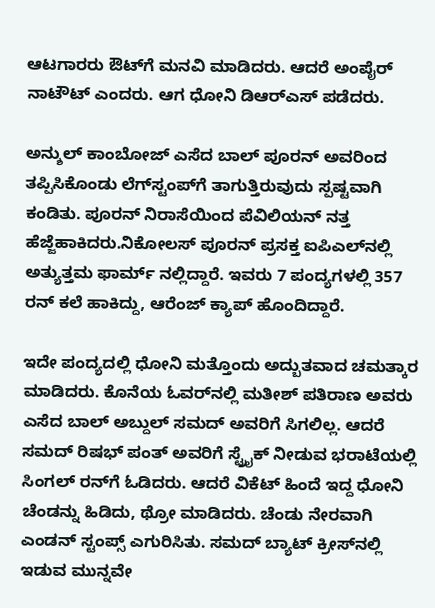ಆಟಗಾರರು ಔಟ್‌ಗೆ ಮನವಿ ಮಾಡಿದರು. ಆದರೆ ಅಂಪೈರ್‌ ನಾಟೌಟ್ ಎಂದರು. ಆಗ ಧೋನಿ ಡಿಆರ್‌ಎಸ್‌ ಪಡೆದರು.

ಅನ್ಶುಲ್ ಕಾಂಬೋಜ್ ಎಸೆದ ಬಾಲ್ ಪೂರನ್ ಅವರಿಂದ ತಪ್ಪಿಸಿಕೊಂಡು ಲೆಗ್‌ಸ್ಟಂಪ್‌ಗೆ ತಾಗುತ್ತಿರುವುದು ಸ್ಪಷ್ಟವಾಗಿ ಕಂಡಿತು. ಪೂರನ್‌ ನಿರಾಸೆಯಿಂದ ಪೆವಿಲಿಯನ್‌ ನತ್ತ ಹೆಜ್ಜೆಹಾಕಿದರು.ನಿಕೋಲಸ್ ಪೂರನ್‌ ಪ್ರಸಕ್ತ ಐಪಿಎಲ್‌ನಲ್ಲಿ ಅತ್ಯುತ್ತಮ ಫಾರ್ಮ್ ನಲ್ಲಿದ್ದಾರೆ. ಇವರು 7 ಪಂದ್ಯಗಳಲ್ಲಿ 357 ರನ್‌ ಕಲೆ ಹಾಕಿದ್ದು, ಆರೆಂಜ್ ಕ್ಯಾಪ್ ಹೊಂದಿದ್ದಾರೆ.

ಇದೇ ಪಂದ್ಯದಲ್ಲಿ ಧೋನಿ ಮತ್ತೊಂದು ಅದ್ಬುತವಾದ ಚಮತ್ಕಾರ ಮಾಡಿದರು. ಕೊನೆಯ ಓವರ್‌ನಲ್ಲಿ ಮತೀಶ್ ಪತಿರಾಣ ಅವರು ಎಸೆದ ಬಾಲ್ ಅಬ್ದುಲ್‌ ಸಮದ್ ಅವರಿಗೆ ಸಿಗಲಿಲ್ಲ. ಆದರೆ ಸಮದ್‌ ರಿಷಭ್ ಪಂತ್‌ ಅವರಿಗೆ ಸ್ಟ್ರೈಕ್‌ ನೀಡುವ ಭರಾಟೆಯಲ್ಲಿ ಸಿಂಗಲ್‌ ರನ್‌ಗೆ ಓಡಿದರು. ಆದರೆ ವಿಕೆಟ್‌ ಹಿಂದೆ ಇದ್ದ ಧೋನಿ ಚೆಂಡನ್ನು ಹಿಡಿದು, ಥ್ರೋ ಮಾಡಿದರು. ಚೆಂಡು ನೇರವಾಗಿ ಎಂಡನ್ ಸ್ಟಂಪ್ಸ್‌ ಎಗುರಿಸಿತು. ಸಮದ್‌ ಬ್ಯಾಟ್ ಕ್ರೀಸ್‌ನಲ್ಲಿ ಇಡುವ ಮುನ್ನವೇ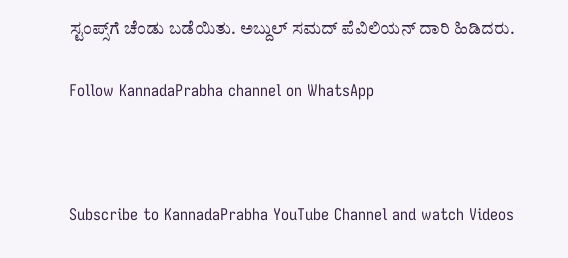ಸ್ಟಂಪ್ಸ್‌ಗೆ ಚೆಂಡು ಬಡೆಯಿತು. ಅಬ್ದುಲ್‌ ಸಮದ್‌ ಪೆವಿಲಿಯನ್‌ ದಾರಿ ಹಿಡಿದರು.

Follow KannadaPrabha channel on WhatsApp



Subscribe to KannadaPrabha YouTube Channel and watch Videos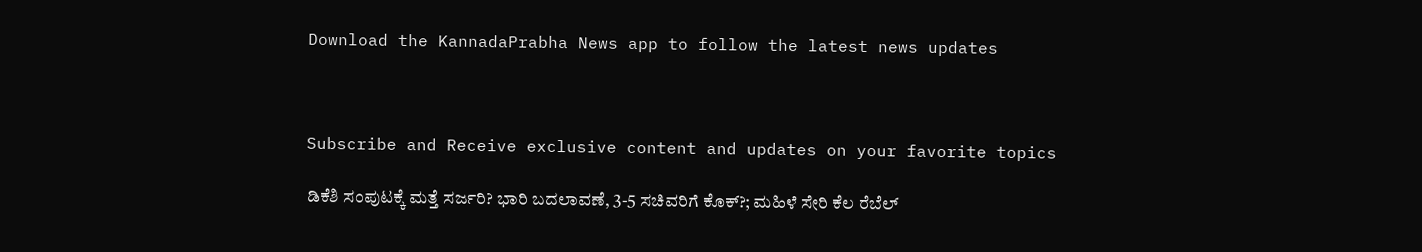Download the KannadaPrabha News app to follow the latest news updates



Subscribe and Receive exclusive content and updates on your favorite topics

ಡಿಕೆಶಿ ಸಂಪುಟಕ್ಕೆ ಮತ್ತೆ ಸರ್ಜರಿ? ಭಾರಿ ಬದಲಾವಣೆ, 3-5 ಸಚಿವರಿಗೆ ಕೊಕ್?; ಮಹಿಳೆ ಸೇರಿ ಕೆಲ ರೆಬೆಲ್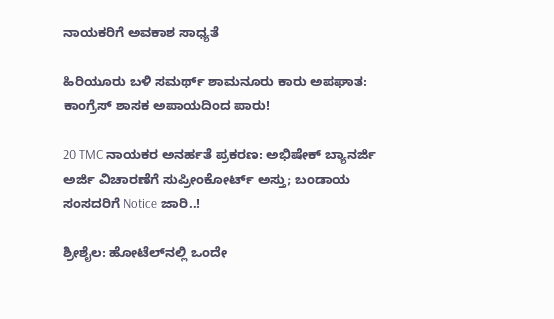ನಾಯಕರಿಗೆ ಅವಕಾಶ ಸಾಧ್ಯತೆ

ಹಿರಿಯೂರು ಬಳಿ ಸಮರ್ಥ್ ಶಾಮನೂರು ಕಾರು ಅಪಘಾತ: ಕಾಂಗ್ರೆಸ್ ಶಾಸಕ ಅಪಾಯದಿಂದ ಪಾರು!

20 TMC ನಾಯಕರ ಅನರ್ಹತೆ ಪ್ರಕರಣ: ಅಭಿಷೇಕ್‌ ಬ್ಯಾನರ್ಜಿ ಅರ್ಜಿ ವಿಚಾರಣೆಗೆ ಸುಪ್ರೀಂಕೋರ್ಟ್‌ ಅಸ್ತು; ಬಂಡಾಯ ಸಂಸದರಿಗೆ Notice ಜಾರಿ..!

ಶ್ರೀಶೈಲ: ಹೋಟೆಲ್‌ನಲ್ಲಿ ಒಂದೇ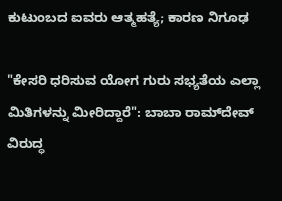ಕುಟುಂಬದ ಐವರು ಆತ್ಮಹತ್ಯೆ; ಕಾರಣ ನಿಗೂಢ

"ಕೇಸರಿ ಧರಿಸುವ ಯೋಗ ಗುರು ಸಭ್ಯತೆಯ ಎಲ್ಲಾ ಮಿತಿಗಳನ್ನು ಮೀರಿದ್ದಾರೆ": ಬಾಬಾ ರಾಮ್‌ದೇವ್ ವಿರುದ್ಧ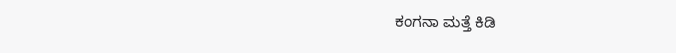ಕಂಗನಾ ಮತ್ತೆ ಕಿಡಿ